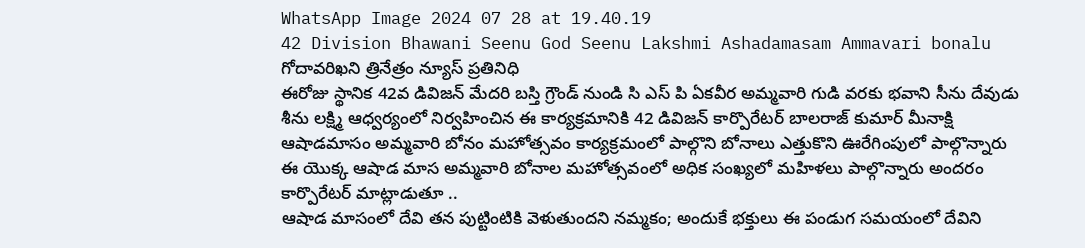WhatsApp Image 2024 07 28 at 19.40.19
42 Division Bhawani Seenu God Seenu Lakshmi Ashadamasam Ammavari bonalu
గోదావరిఖని త్రినేత్రం న్యూస్ ప్రతినిధి
ఈరోజు స్థానిక 42వ డివిజన్ మేదరి బస్తి గ్రౌండ్ నుండి సి ఎస్ పి ఏకవీర అమ్మవారి గుడి వరకు భవాని సీను దేవుడు శీను లక్ష్మి ఆధ్వర్యంలో నిర్వహించిన ఈ కార్యక్రమానికి 42 డివిజన్ కార్పొరేటర్ బాలరాజ్ కుమార్ మీనాక్షి ఆషాడమాసం అమ్మవారి బోనం మహోత్సవం కార్యక్రమంలో పాల్గొని బోనాలు ఎత్తుకొని ఊరేగింపులో పాల్గొన్నారు ఈ యొక్క ఆషాడ మాస అమ్మవారి బోనాల మహోత్సవంలో అధిక సంఖ్యలో మహిళలు పాల్గొన్నారు అందరం కార్పొరేటర్ మాట్లాడుతూ ..
ఆషాడ మాసంలో దేవి తన పుట్టింటికి వెళుతుందని నమ్మకం; అందుకే భక్తులు ఈ పండుగ సమయంలో దేవిని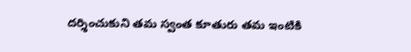దర్శించుకుని తమ స్వంత కూతురు తమ ఇంటికి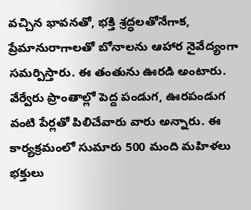వచ్చిన భావనతో, భక్తి శ్రద్ధలతోనేగాక, ప్రేమానురాగాలతో బోనాలను ఆహార నైవేద్యంగా సమర్పిస్తారు. ఈ తంతును ఊరడి అంటారు. వేర్వేరు ప్రాంతాల్లో పెద్ద పండుగ, ఊరపండుగ వంటి పేర్లతో పిలిచేవారు వారు అన్నారు. ఈ కార్యక్రమంలో సుమారు 500 మంది మహిళలు భక్తులు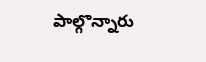పాల్గొన్నారు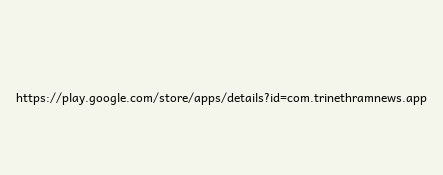https://play.google.com/store/apps/details?id=com.trinethramnews.app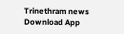Trinethram news
Download App